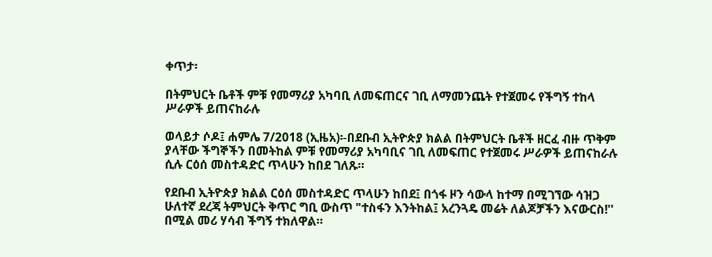ቀጥታ፡

በትምህርት ቤቶች ምቹ የመማሪያ አካባቢ ለመፍጠርና ገቢ ለማመንጨት የተጀመሩ የችግኝ ተከላ ሥራዎች ይጠናከራሉ

ወላይታ ሶዶ፤ ሐምሌ 7/2018 (ኢዜአ)፡-በደቡብ ኢትዮጵያ ክልል በትምህርት ቤቶች ዘርፈ ብዙ ጥቅም ያላቸው ችግኞችን በመትከል ምቹ የመማሪያ አካባቢና ገቢ ለመፍጠር የተጀመሩ ሥራዎች ይጠናከራሉ ሲሉ ርዕሰ መስተዳድር ጥላሁን ከበደ ገለጹ።

የደቡብ ኢትዮጵያ ክልል ርዕሰ መስተዳድር ጥላሁን ከበደ፤ በጎፋ ዞን ሳውላ ከተማ በሚገኘው ሳዝጋ ሁለተኛ ደረጃ ትምህርት ቅጥር ግቢ ውስጥ "ተስፋን እንትከል፤ አረንጓዴ መሬት ለልጆቻችን እናውርስ!'' በሚል መሪ ሃሳብ ችግኝ ተክለዋል።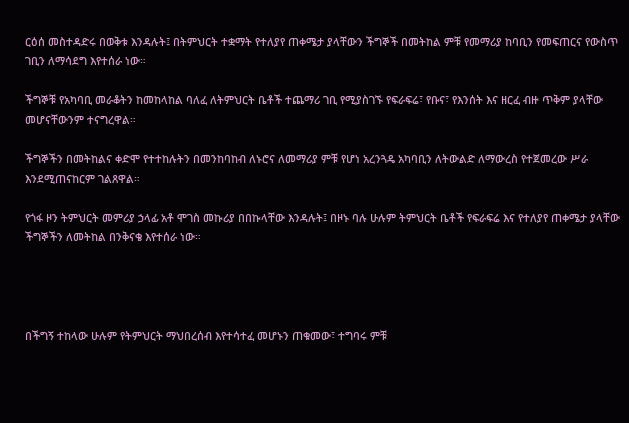ርዕሰ መስተዳድሩ በወቅቱ እንዳሉት፤ በትምህርት ተቋማት የተለያየ ጠቀሜታ ያላቸውን ችግኞች በመትከል ምቹ የመማሪያ ከባቢን የመፍጠርና የውስጥ ገቢን ለማሳደግ እየተሰራ ነው።

ችግኞቹ የአካባቢ መራቆትን ከመከላከል ባለፈ ለትምህርት ቤቶች ተጨማሪ ገቢ የሚያስገኙ የፍራፍሬ፣ የቡና፣ የእንሰት እና ዘርፈ ብዙ ጥቅም ያላቸው መሆናቸውንም ተናግረዋል።

ችግኞችን በመትከልና ቀድሞ የተተከሉትን በመንከባከብ ለኑሮና ለመማሪያ ምቹ የሆነ አረንጓዴ አካባቢን ለትውልድ ለማውረስ የተጀመረው ሥራ እንደሚጠናከርም ገልጸዋል።

የጎፋ ዞን ትምህርት መምሪያ ኃላፊ አቶ ሞገስ መኩሪያ በበኩላቸው እንዳሉት፤ በዞኑ ባሉ ሁሉም ትምህርት ቤቶች የፍራፍሬ እና የተለያየ ጠቀሜታ ያላቸው ችግኞችን ለመትከል በንቅናቄ እየተሰራ ነው።




በችግኝ ተከላው ሁሉም የትምህርት ማህበረሰብ እየተሳተፈ መሆኑን ጠቁመው፣ ተግባሩ ምቹ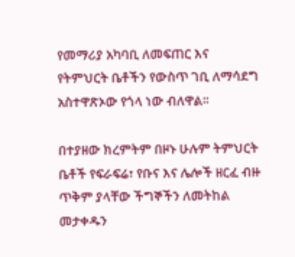የመማሪያ አካባቢ ለመፍጠር እና የትምህርት ቤቶችን የውስጥ ገቢ ለማሳደግ አስተዋጽኦው የጎላ ነው ብለዋል፡፡

በተያዘው ክረምትም በዞኑ ሁሉም ትምህርት ቤቶች የፍራፍሬ፣ የቡና እና ሌሎች ዘርፈ ብዙ ጥቅም ያላቸው ችግኞችን ለመትከል መታቀዱን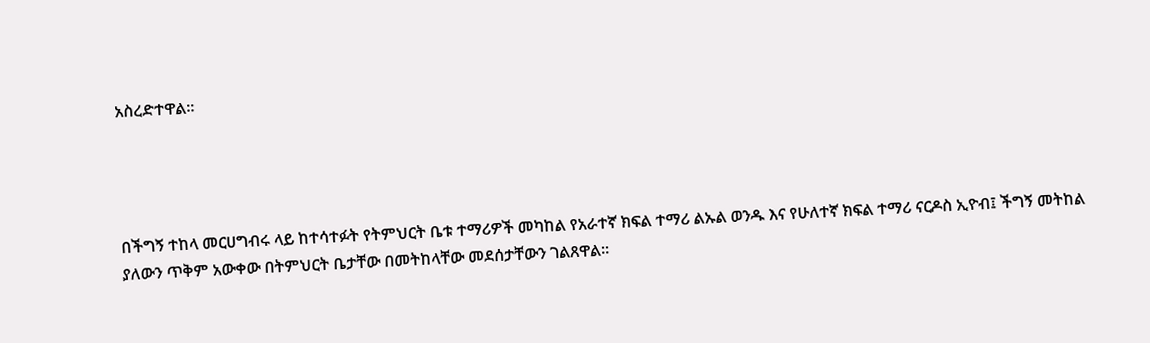አስረድተዋል።




በችግኝ ተከላ መርሀግብሩ ላይ ከተሳተፉት የትምህርት ቤቱ ተማሪዎች መካከል የአራተኛ ክፍል ተማሪ ልኡል ወንዱ እና የሁለተኛ ክፍል ተማሪ ናርዶስ ኢዮብ፤ ችግኝ መትከል ያለውን ጥቅም አውቀው በትምህርት ቤታቸው በመትከላቸው መደሰታቸውን ገልጸዋል።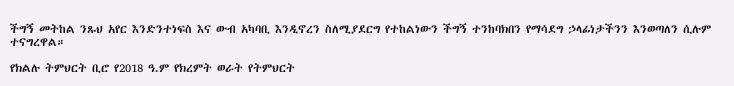ችግኝ መትከል ንጹህ አየር እንድንተነፍስ እና ውብ አካባቢ እንዲኖረን ስለሚያደርግ የተከልነውን ችግኝ ተንከባክበን የማሳደግ ኃላፊነታችንን እንወጣለን ሲሉም ተናግረዋል።

የክልሉ ትምህርት ቢሮ የ2018 ዓ.ም የክረምት ወራት የትምህርት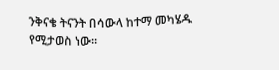ንቅናቄ ትናንት በሳውላ ከተማ መካሄዱ የሚታወስ ነው።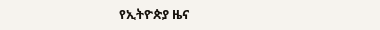የኢትዮጵያ ዜና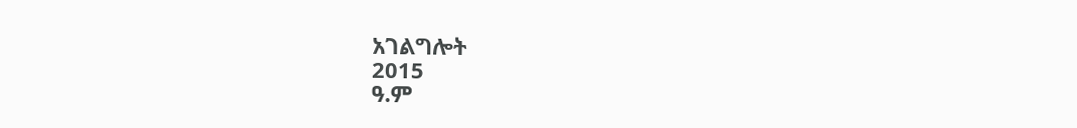አገልግሎት
2015
ዓ.ም